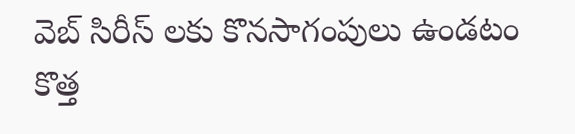వెబ్ సిరీస్ లకు కొనసాగంపులు ఉండటం కొత్త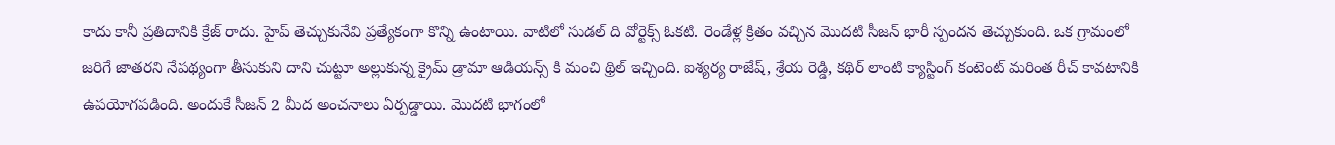కాదు కానీ ప్రతిదానికి క్రేజ్ రాదు. హైప్ తెచ్చుకునేవి ప్రత్యేకంగా కొన్ని ఉంటాయి. వాటిలో సుడల్ ది వోర్టెక్స్ ఓకటి. రెండేళ్ల క్రితం వచ్చిన మొదటి సీజన్ భారీ స్పందన తెచ్చుకుంది. ఒక గ్రామంలో జరిగే జాతరని నేపథ్యంగా తీసుకుని దాని చుట్టూ అల్లుకున్న క్రైమ్ డ్రామా ఆడియన్స్ కి మంచి థ్రిల్ ఇచ్చింది. ఐశ్యర్య రాజేష్, శ్రేయ రెడ్డి, కథిర్ లాంటి క్యాస్టింగ్ కంటెంట్ మరింత రీచ్ కావటానికి ఉపయోగపడింది. అందుకే సీజన్ 2 మీద అంచనాలు ఏర్పడ్డాయి. మొదటి భాగంలో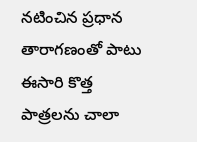నటించిన ప్రధాన తారాగణంతో పాటు ఈసారి కొత్త పాత్రలను చాలా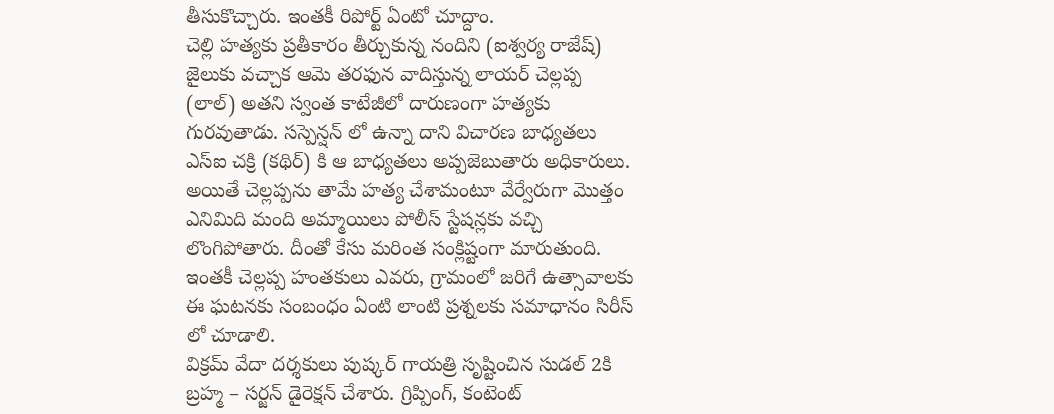తీసుకొచ్చారు. ఇంతకీ రిపోర్ట్ ఏంటో చూద్దాం.
చెల్లి హత్యకు ప్రతీకారం తీర్చుకున్న నందిని (ఐశ్వర్య రాజేష్) జైలుకు వచ్చాక ఆమె తరఫున వాదిస్తున్న లాయర్ చెల్లప్ప (లాల్) అతని స్వంత కాటేజీలో దారుణంగా హత్యకు గురవుతాడు. సస్పెన్షన్ లో ఉన్నా దాని విచారణ బాధ్యతలు ఎస్ఐ చక్రి (కథిర్) కి ఆ బాధ్యతలు అప్పజెబుతారు అధికారులు. అయితే చెల్లప్పను తామే హత్య చేశామంటూ వేర్వేరుగా మొత్తం ఎనిమిది మంది అమ్మాయిలు పోలీస్ స్టేషన్లకు వచ్చి లొంగిపోతారు. దీంతో కేసు మరింత సంక్లిష్టంగా మారుతుంది. ఇంతకీ చెల్లప్ప హంతకులు ఎవరు, గ్రామంలో జరిగే ఉత్సావాలకు ఈ ఘటనకు సంబంధం ఏంటి లాంటి ప్రశ్నలకు సమాధానం సిరీస్ లో చూడాలి.
విక్రమ్ వేదా దర్శకులు పుష్కర్ గాయత్రి సృష్టించిన సుడల్ 2కి బ్రహ్మ – సర్జన్ డైరెక్షన్ చేశారు. గ్రిప్పింగ్, కంటెంట్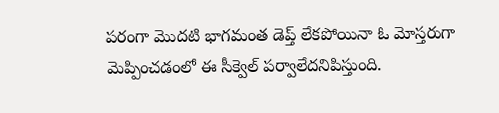పరంగా మొదటి భాగమంత డెప్త్ లేకపోయినా ఓ మోస్తరుగా మెప్పించడంలో ఈ సీక్వెల్ పర్వాలేదనిపిస్తుంది.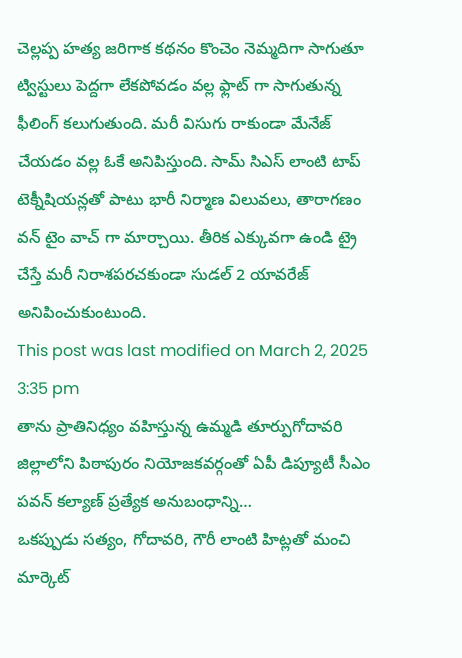చెల్లప్ప హత్య జరిగాక కథనం కొంచెం నెమ్మదిగా సాగుతూ ట్విస్టులు పెద్దగా లేకపోవడం వల్ల ఫ్లాట్ గా సాగుతున్న ఫీలింగ్ కలుగుతుంది. మరీ విసుగు రాకుండా మేనేజ్ చేయడం వల్ల ఓకే అనిపిస్తుంది. సామ్ సిఎస్ లాంటి టాప్ టెక్నీషియన్లతో పాటు భారీ నిర్మాణ విలువలు, తారాగణం వన్ టైం వాచ్ గా మార్చాయి. తీరిక ఎక్కువగా ఉండి ట్రై చేస్తే మరీ నిరాశపరచకుండా సుడల్ 2 యావరేజ్ అనిపించుకుంటుంది.
This post was last modified on March 2, 2025 3:35 pm
తాను ప్రాతినిధ్యం వహిస్తున్న ఉమ్మడి తూర్పుగోదావరి జిల్లాలోని పిఠాపురం నియోజకవర్గంతో ఏపీ డిప్యూటీ సీఎం పవన్ కల్యాణ్ ప్రత్యేక అనుబంధాన్ని…
ఒకప్పుడు సత్యం, గోదావరి, గౌరీ లాంటి హిట్లతో మంచి మార్కెట్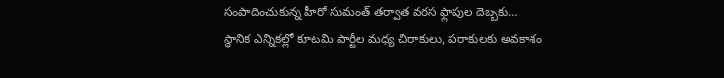సంపాదించుకున్న హీరో సుమంత్ తర్వాత వరస ఫ్లాపుల దెబ్బకు…
స్థానిక ఎన్నికల్లో కూటమి పార్టీల మధ్య చిరాకులు, పరాకులకు అవకాశం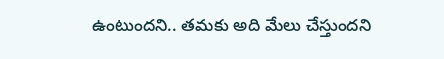ఉంటుందని.. తమకు అది మేలు చేస్తుందని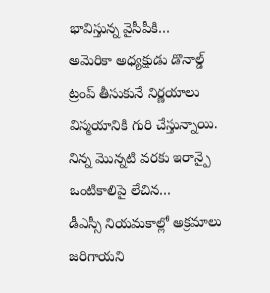భావిస్తున్న వైసీపీకి…
అమెరికా అధ్యక్షుడు డొనాల్డ్ ట్రంప్ తీసుకునే నిర్ణయాలు విస్మయానికి గురి చేస్తున్నాయి. నిన్న మొన్నటి వరకు ఇరాన్పై ఒంటికాలిపై లేచిన…
డీఎస్సీ నియమకాల్లో అక్రమాలు జరిగాయని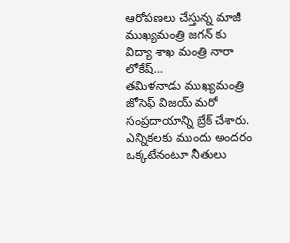ఆరోపణలు చేస్తున్న మాజీ ముఖ్యమంత్రి జగన్ కు విద్యా శాఖ మంత్రి నారా లోకేష్…
తమిళనాడు ముఖ్యమంత్రి జోసెఫ్ విజయ్ మరో సంప్రదాయాన్ని బ్రేక్ చేశారు. ఎన్నికలకు ముందు అందరం ఒక్కటేనంటూ నీతులు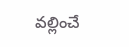వల్లించే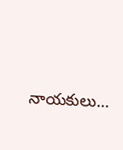నాయకులు…